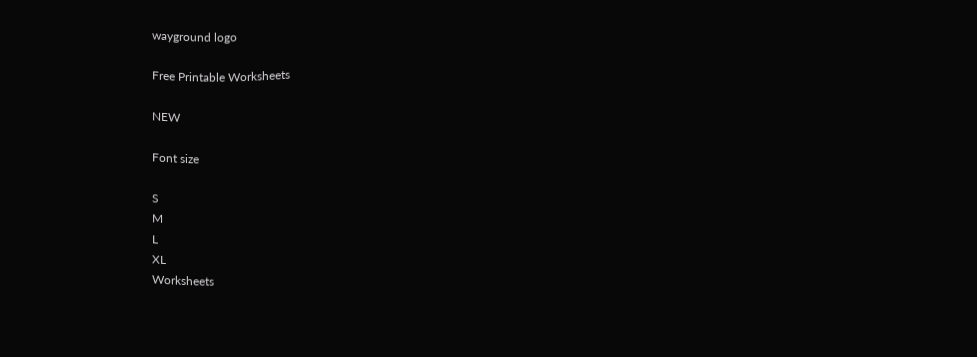wayground logo

Free Printable Worksheets

NEW

Font size

S
M
L
XL
Worksheets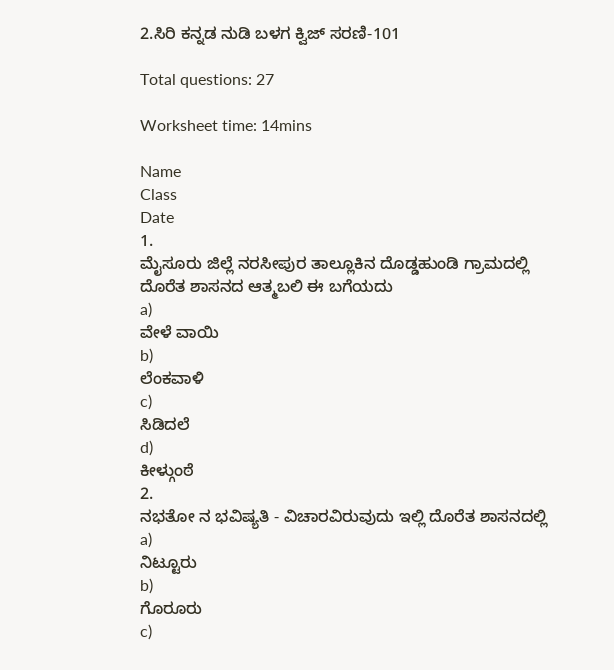2.ಸಿರಿ ಕನ್ನಡ ನುಡಿ ಬಳಗ ಕ್ವಿಜ್‌ ಸರಣಿ-101

Total questions: 27

Worksheet time: 14mins

Name
Class
Date
1.
ಮೈಸೂರು ಜಿಲ್ಲೆ ನರಸೀಪುರ ತಾಲ್ಲೂಕಿನ ದೊಡ್ಡಹುಂಡಿ ಗ್ರಾಮದಲ್ಲಿ ದೊರೆತ ಶಾಸನದ ಆತ್ಮಬಲಿ ಈ ಬಗೆಯದು
a)
ವೇಳೆ ವಾಯಿ
b)
ಲೆಂಕವಾಳಿ
c)
ಸಿಡಿದಲೆ
d)
ಕೀಳ್ಗುಂಠೆ
2.
ನಭತೋ ನ ಭವಿಷ್ಯತಿ - ವಿಚಾರವಿರುವುದು ಇಲ್ಲಿ ದೊರೆತ ಶಾಸನದಲ್ಲಿ
a)
ನಿಟ್ಟೂರು
b)
ಗೊರೂರು
c)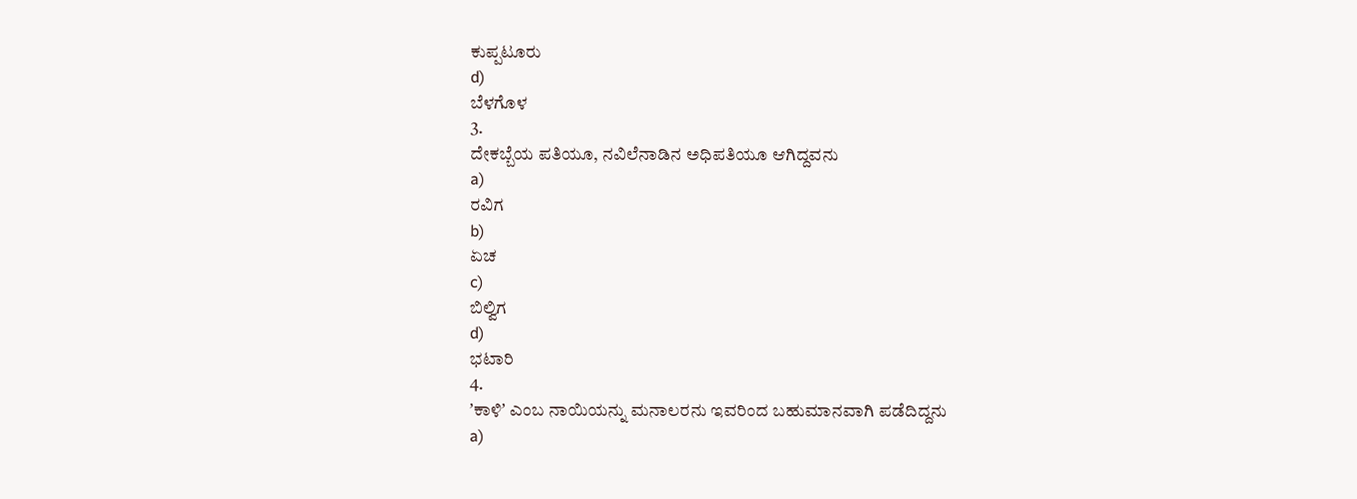ಕುಪ್ಪಟೂರು
d)
ಬೆಳಗೊಳ
3.
ದೇಕಬ್ಬೆಯ ಪತಿಯೂ, ನವಿಲೆನಾಡಿನ ಅಧಿಪತಿಯೂ ಆಗಿದ್ದವನು
a)
ರವಿಗ
b)
ಏಚ
c)
ಬಿಲ್ವಿಗ
d)
ಭಟಾರಿ
4.
ʼಕಾಳಿʼ ಎಂಬ ನಾಯಿಯನ್ನು ಮನಾಲರನು ಇವರಿಂದ ಬಹುಮಾನವಾಗಿ ಪಡೆದಿದ್ದನು
a)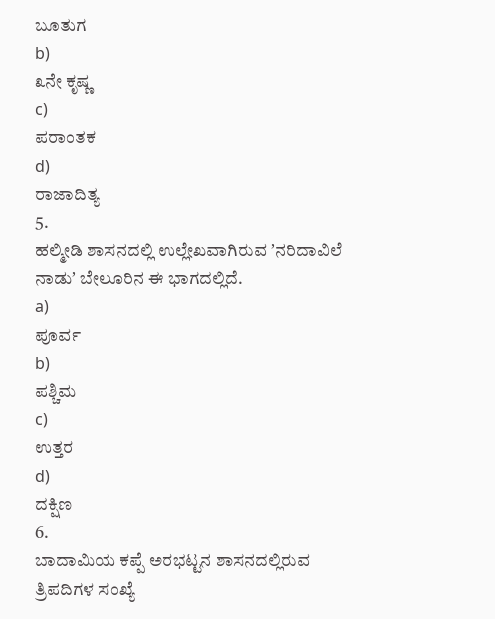ಬೂತುಗ
b)
೩ನೇ ಕೃಷ್ಣ
c)
ಪರಾಂತಕ
d)
ರಾಜಾದಿತ್ಯ
5.
ಹಲ್ಮೀಡಿ ಶಾಸನದಲ್ಲಿ ಉಲ್ಲೇಖವಾಗಿರುವ ʼನರಿದಾವಿಲೆ ನಾಡುʼ ಬೇಲೂರಿನ ಈ ಭಾಗದಲ್ಲಿದೆ.
a)
ಪೂರ್ವ
b)
ಪಶ್ಚಿಮ
c)
ಉತ್ತರ
d)
ದಕ್ಷಿಣ
6.
ಬಾದಾಮಿಯ ಕಪ್ಪೆ ಅರಭಟ್ಟನ ಶಾಸನದಲ್ಲಿರುವ ತ್ರಿಪದಿಗಳ ಸಂಖ್ಯೆ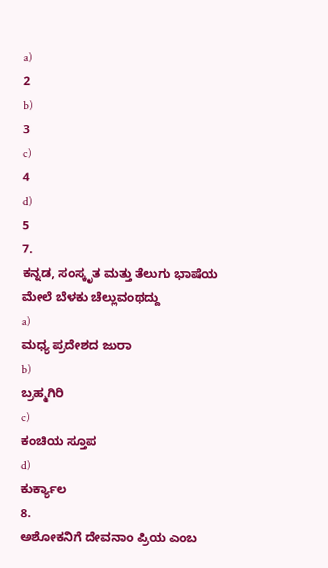a)
2
b)
3
c)
4
d)
5
7.
ಕನ್ನಡ, ಸಂಸ್ಕೃತ ಮತ್ತು ತೆಲುಗು ಭಾಷೆಯ ಮೇಲೆ ಬೆಳಕು ಚೆಲ್ಲುವಂಥದ್ದು
a)
ಮಧ್ಯ ಪ್ರದೇಶದ ಜುರಾ
b)
ಬ್ರಹ್ಮಗಿರಿ
c)
ಕಂಚಿಯ ಸ್ತೂಪ
d)
ಕುರ್ಕ್ಯಾಲ
8.
ಅಶೋಕನಿಗೆ ದೇವನಾಂ ಪ್ರಿಯ ಎಂಬ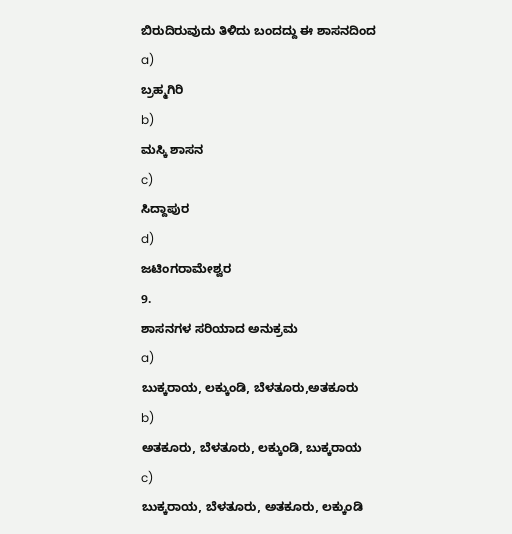ಬಿರುದಿರುವುದು ತಿಳಿದು ಬಂದದ್ದು ಈ ಶಾಸನದಿಂದ
a)
ಬ್ರಹ್ಮಗಿರಿ
b)
ಮಸ್ಕಿ ಶಾಸನ
c)
ಸಿದ್ದಾಪುರ
d)
ಜಟಿಂಗರಾಮೇಶ್ವರ
9.
ಶಾಸನಗಳ ಸರಿಯಾದ ಅನುಕ್ರಮ
a)
ಬುಕ್ಕರಾಯ, ಲಕ್ಕುಂಡಿ, ಬೆಳತೂರು,ಅತಕೂರು
b)
ಅತಕೂರು, ಬೆಳತೂರು, ಲಕ್ಕುಂಡಿ, ಬುಕ್ಕರಾಯ
c)
ಬುಕ್ಕರಾಯ, ಬೆಳತೂರು, ಅತಕೂರು, ಲಕ್ಕುಂಡಿ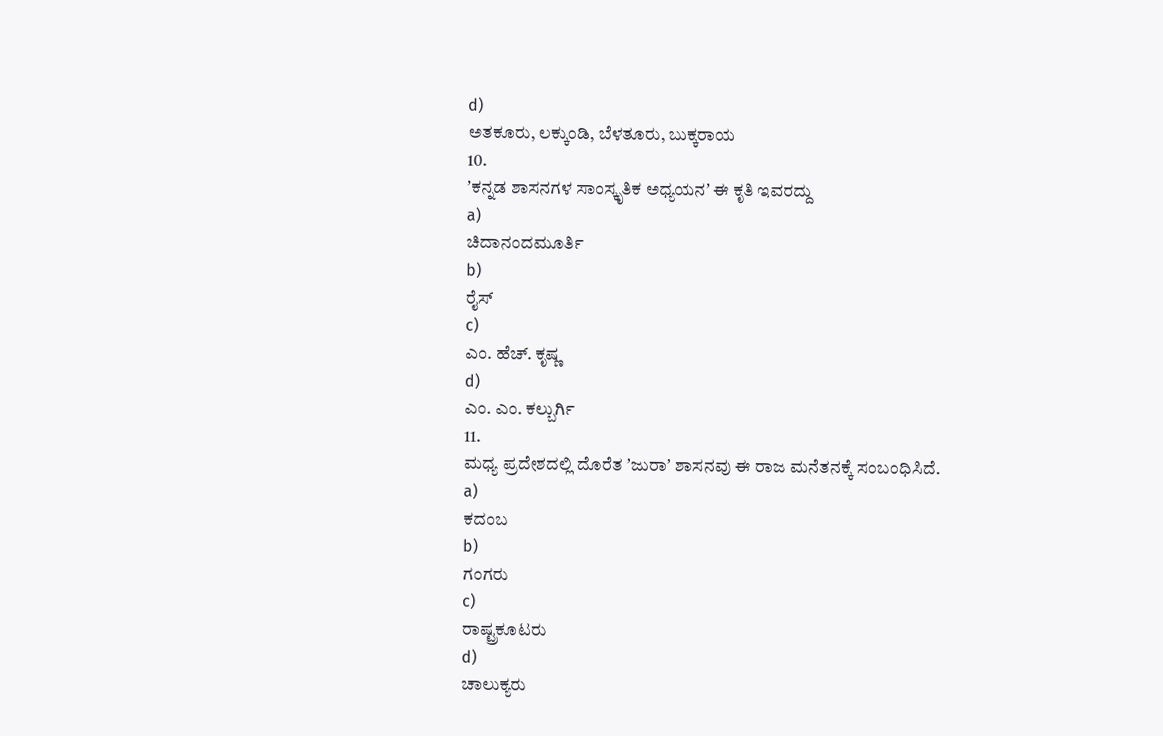d)
ಅತಕೂರು, ಲಕ್ಕುಂಡಿ, ಬೆಳತೂರು, ಬುಕ್ಕರಾಯ
10.
ʼಕನ್ನಡ ಶಾಸನಗಳ ಸಾಂಸ್ಕೃತಿಕ ಅಧ್ಯಯನʼ ಈ ಕೃತಿ ಇವರದ್ದು
a)
ಚಿದಾನಂದಮೂರ್ತಿ
b)
ರೈಸ್
c)
ಎಂ. ಹೆಚ್. ಕೃಷ್ಣ
d)
ಎಂ. ಎಂ. ಕಲ್ಬುರ್ಗಿ
11.
ಮಧ್ಯ ಪ್ರದೇಶದಲ್ಲಿ ದೊರೆತ ʼಜುರಾʼ ಶಾಸನವು ಈ ರಾಜ ಮನೆತನಕ್ಕೆ ಸಂಬಂಧಿಸಿದೆ.
a)
ಕದಂಬ
b)
ಗಂಗರು
c)
ರಾಷ್ಟ್ರಕೂಟರು
d)
ಚಾಲುಕ್ಯರು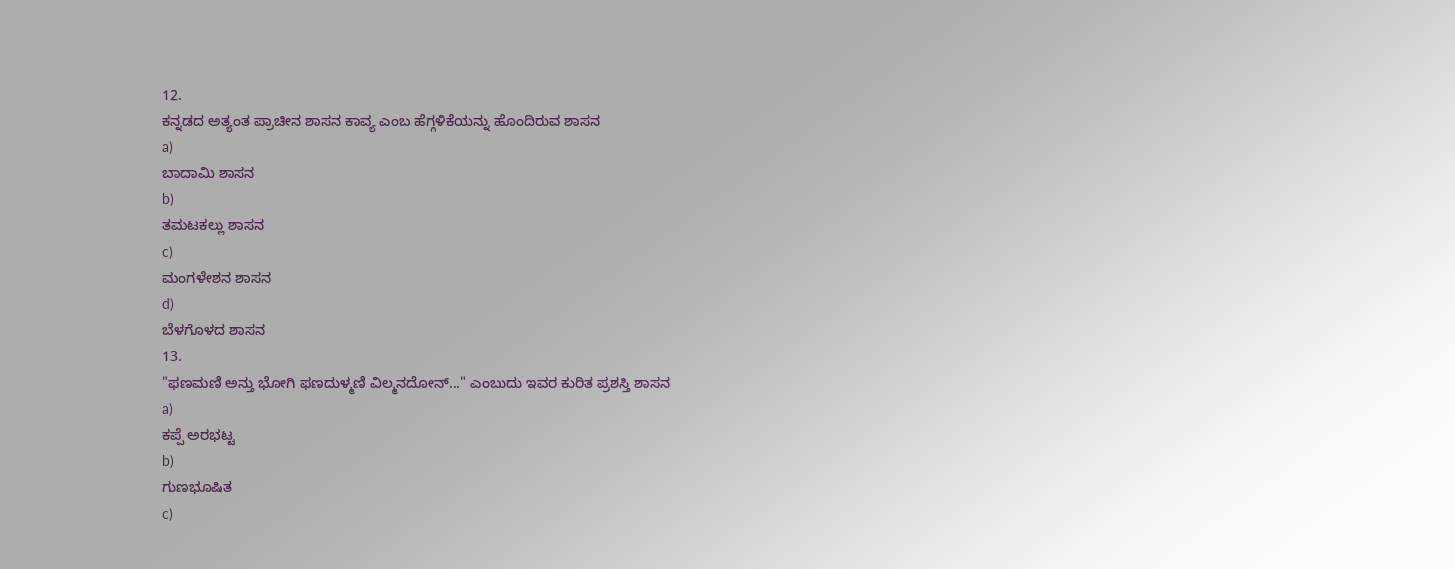12.
ಕನ್ನಡದ ಅತ್ಯಂತ ಪ್ರಾಚೀನ ಶಾಸನ ಕಾವ್ಯ ಎಂಬ ಹೆಗ್ಗಳಿಕೆಯನ್ನು ಹೊಂದಿರುವ ಶಾಸನ
a)
ಬಾದಾಮಿ ಶಾಸನ
b)
ತಮಟಕಲ್ಲು ಶಾಸನ
c)
ಮಂಗಳೇಶನ ಶಾಸನ
d)
ಬೆಳಗೊಳದ ಶಾಸನ
13.
"ಫಣಮಣಿ ಅನ್ತು ಭೋಗಿ ಫಣದುಳ್ಮಣಿ ವಿಲ್ಮನದೋನ್..." ಎಂಬುದು ಇವರ ಕುರಿತ ಪ್ರಶಸ್ತಿ ಶಾಸನ
a)
ಕಪ್ಪೆ ಅರಭಟ್ಟ
b)
ಗುಣಭೂಷಿತ
c)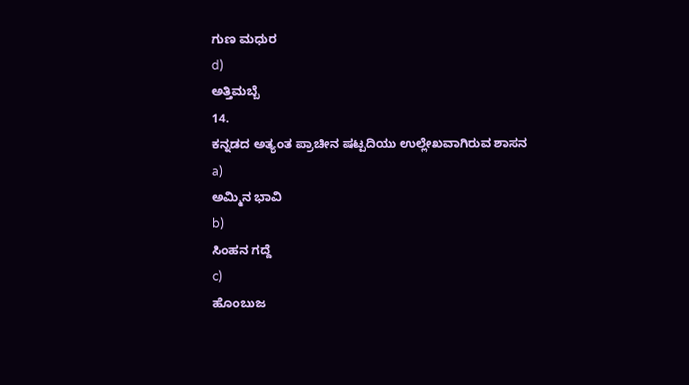ಗುಣ ಮಧುರ
d)
ಅತ್ತಿಮಬ್ಬೆ
14.
ಕನ್ನಡದ ಅತ್ಯಂತ ಪ್ರಾಚೀನ ಷಟ್ಪದಿಯು ಉಲ್ಲೇಖವಾಗಿರುವ ಶಾಸನ
a)
ಅಮ್ಮಿನ ಭಾವಿ
b)
ಸಿಂಹನ ಗದ್ದೆ
c)
ಹೊಂಬುಜ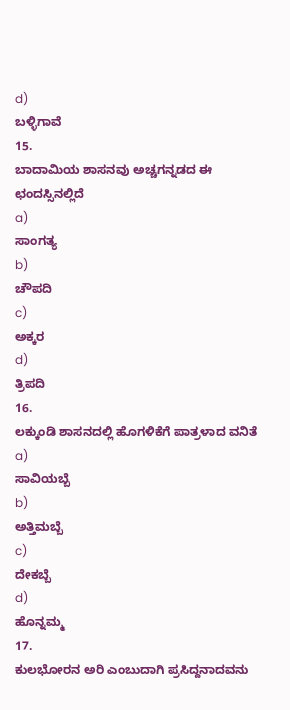d)
ಬಳ್ಳಿಗಾವೆ
15.
ಬಾದಾಮಿಯ ಶಾಸನವು ಅಚ್ಚಗನ್ನಡದ ಈ ಛಂದಸ್ಸಿನಲ್ಲಿದೆ
a)
ಸಾಂಗತ್ಯ
b)
ಚೌಪದಿ
c)
ಅಕ್ಕರ
d)
ತ್ರಿಪದಿ
16.
ಲಕ್ಕುಂಡಿ ಶಾಸನದಲ್ಲಿ ಹೊಗಳಿಕೆಗೆ ಪಾತ್ರಳಾದ ವನಿತೆ
a)
ಸಾವಿಯಬ್ಬೆ
b)
ಅತ್ತಿಮಬ್ಬೆ
c)
ದೇಕಬ್ಬೆ
d)
ಹೊನ್ನಮ್ಮ
17.
ಕುಲಭೋರನ ಅರಿ ಎಂಬುದಾಗಿ ಪ್ರಸಿದ್ದನಾದವನು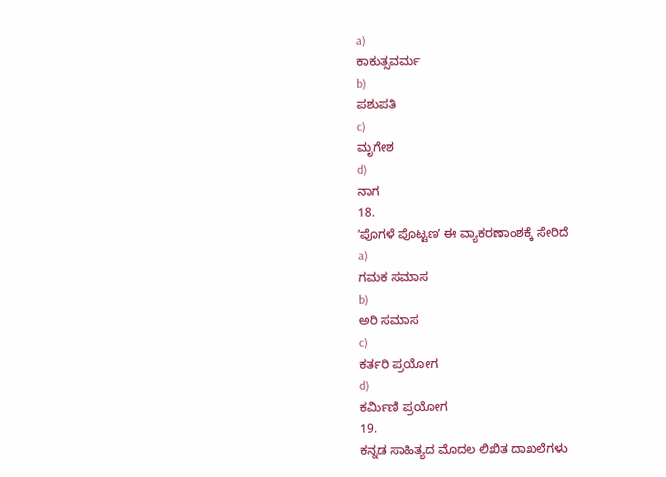a)
ಕಾಕುತ್ಸವರ್ಮ
b)
ಪಶುಪತಿ
c)
ಮೃಗೇಶ
d)
ನಾಗ
18.
ʼಪೊಗಳೆ ಪೊಟ್ಟಣʼ ಈ ವ್ಯಾಕರಣಾಂಶಕ್ಕೆ ಸೇರಿದೆ
a)
ಗಮಕ ಸಮಾಸ
b)
ಅರಿ ಸಮಾಸ
c)
ಕರ್ತರಿ ಪ್ರಯೋಗ
d)
ಕರ್ಮಿಣಿ ಪ್ರಯೋಗ
19.
ಕನ್ನಡ ಸಾಹಿತ್ಯದ ಮೊದಲ ಲಿಖಿತ ದಾಖಲೆಗಳು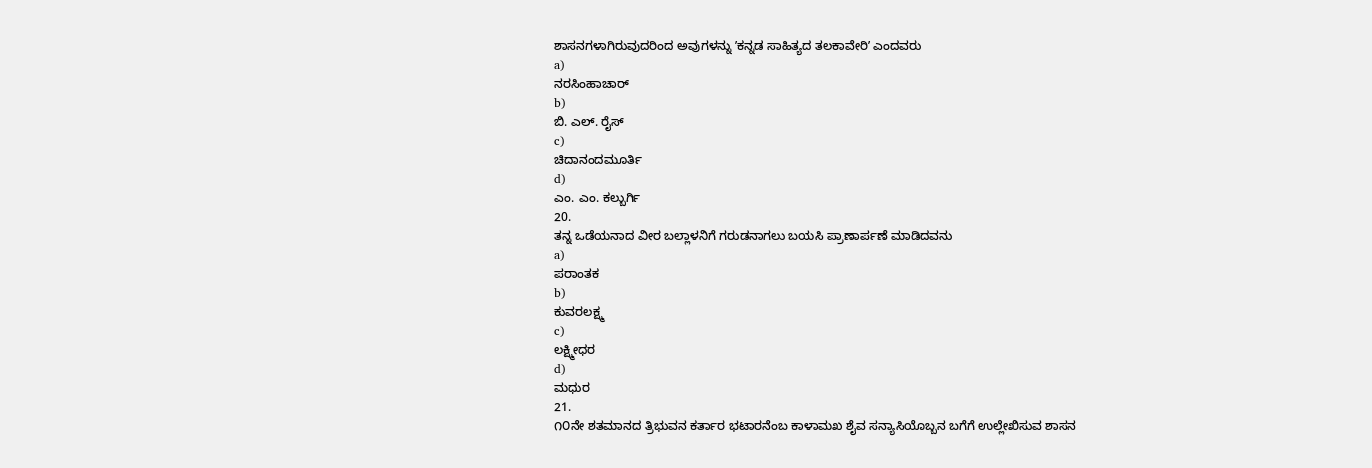ಶಾಸನಗಳಾಗಿರುವುದರಿಂದ ಅವುಗಳನ್ನು ʼಕನ್ನಡ ಸಾಹಿತ್ಯದ ತಲಕಾವೇರಿʼ ಎಂದವರು
a)
ನರಸಿಂಹಾಚಾರ್
b)
ಬಿ. ಎಲ್. ರೈಸ್
c)
ಚಿದಾನಂದಮೂರ್ತಿ
d)
ಎಂ. ಎಂ. ಕಲ್ಬುರ್ಗಿ
20.
ತನ್ನ ಒಡೆಯನಾದ ವೀರ ಬಲ್ಲಾಳನಿಗೆ ಗರುಡನಾಗಲು ಬಯಸಿ ಪ್ರಾಣಾರ್ಪಣೆ ಮಾಡಿದವನು
a)
ಪರಾಂತಕ
b)
ಕುವರಲಕ್ಷ್ಮ
c)
ಲಕ್ಷ್ಮೀಧರ
d)
ಮಧುರ
21.
೧೦ನೇ ಶತಮಾನದ ತ್ರಿಭುವನ ಕರ್ತಾರ ಭಟಾರನೆಂಬ ಕಾಳಾಮಖ ಶೈವ ಸನ್ಯಾಸಿಯೊಬ್ಬನ ಬಗೆಗೆ ಉಲ್ಲೇಖಿಸುವ ಶಾಸನ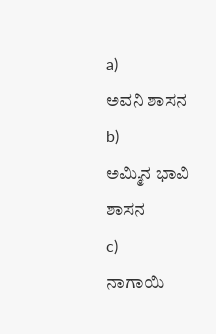a)
ಅವನಿ ಶಾಸನ
b)
ಅಮ್ಮಿನ ಭಾವಿ ಶಾಸನ
c)
ನಾಗಾಯಿ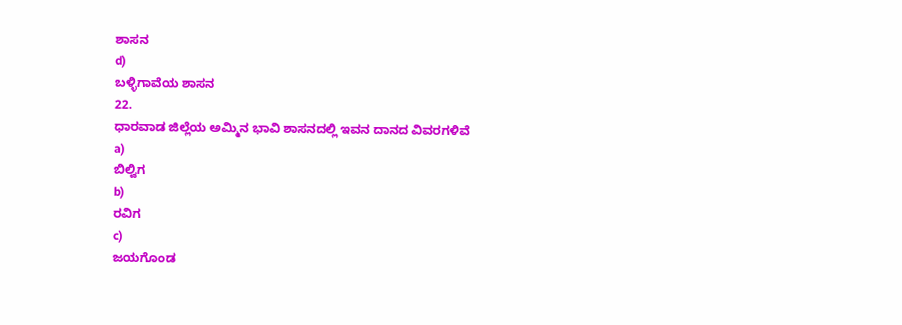ಶಾಸನ
d)
ಬಳ್ಳಿಗಾವೆಯ ಶಾಸನ
22.
ಧಾರವಾಡ ಜಿಲ್ಲೆಯ ಅಮ್ಮಿನ ಭಾವಿ ಶಾಸನದಲ್ಲಿ ಇವನ ದಾನದ ವಿವರಗಳಿವೆ
a)
ಬಿಲ್ವಿಗ
b)
ರವಿಗ
c)
ಜಯಗೊಂಡ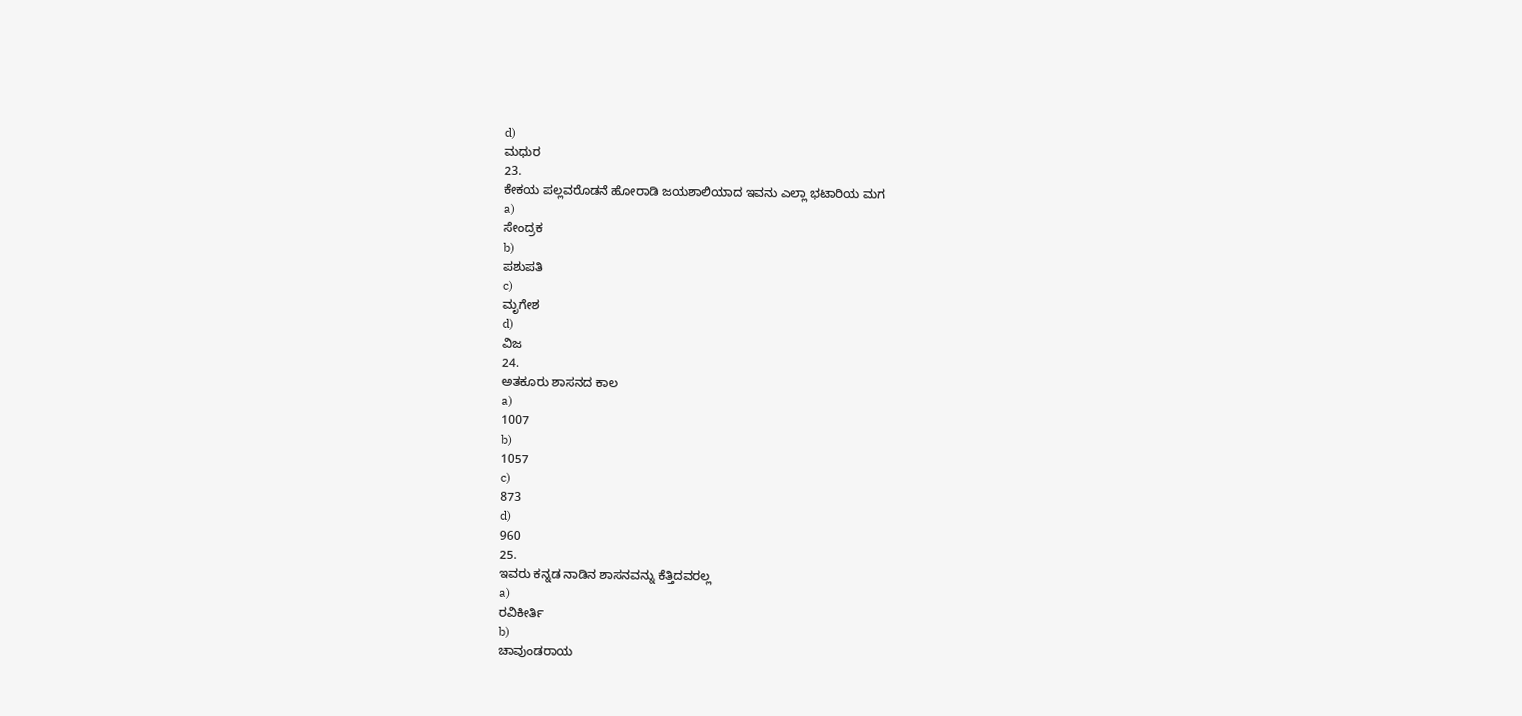d)
ಮಧುರ
23.
ಕೇಕಯ ಪಲ್ಲವರೊಡನೆ ಹೋರಾಡಿ ಜಯಶಾಲಿಯಾದ ಇವನು ಎಲ್ಲಾ ಭಟಾರಿಯ ಮಗ
a)
ಸೇಂದ್ರಕ
b)
ಪಶುಪತಿ
c)
ಮೃಗೇಶ
d)
ವಿಜ
24.
ಅತಕೂರು ಶಾಸನದ ಕಾಲ
a)
1007
b)
1057
c)
873
d)
960
25.
ಇವರು ಕನ್ನಡ ನಾಡಿನ ಶಾಸನವನ್ನು ಕೆತ್ತಿದವರಲ್ಲ
a)
ರವಿಕೀರ್ತಿ
b)
ಚಾವುಂಡರಾಯ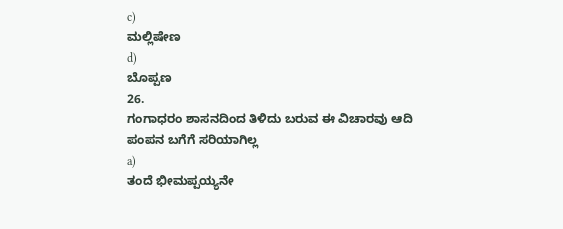c)
ಮಲ್ಲಿಷೇಣ
d)
ಬೊಪ್ಪಣ
26.
ಗಂಗಾಧರಂ ಶಾಸನದಿಂದ ತಿಳಿದು ಬರುವ ಈ ವಿಚಾರವು ಆದಿ ಪಂಪನ ಬಗೆಗೆ ಸರಿಯಾಗಿಲ್ಲ
a)
ತಂದೆ ಭೀಮಪ್ಪಯ್ಯನೇ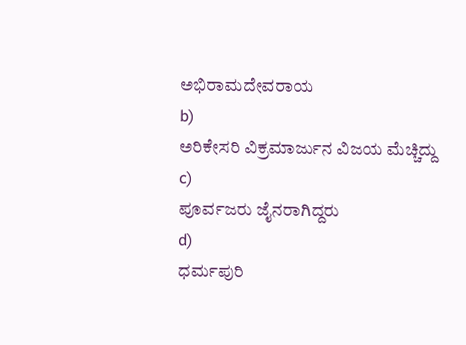ಅಭಿರಾಮದೇವರಾಯ
b)
ಅರಿಕೇಸರಿ ವಿಕ್ರಮಾರ್ಜುನ ವಿಜಯ ಮೆಚ್ಚಿದ್ದು
c)
ಪೂರ್ವಜರು ಜೈನರಾಗಿದ್ದರು
d)
ಧರ್ಮಪುರಿ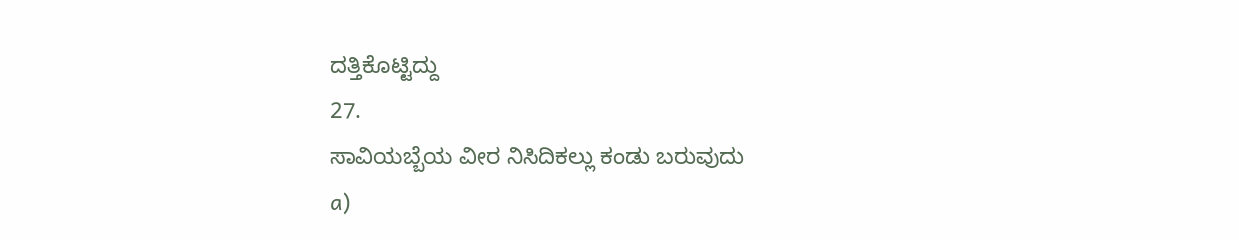ದತ್ತಿಕೊಟ್ಟಿದ್ದು
27.
ಸಾವಿಯಬ್ಬೆಯ ವೀರ ನಿಸಿದಿಕಲ್ಲು ಕಂಡು ಬರುವುದು
a)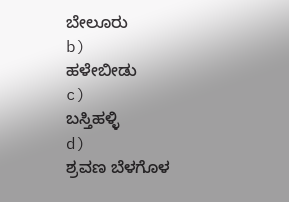ಬೇಲೂರು
b)
ಹಳೇಬೀಡು
c)
ಬಸ್ತಿಹಳ್ಳಿ
d)
ಶ್ರವಣ ಬೆಳಗೊಳ